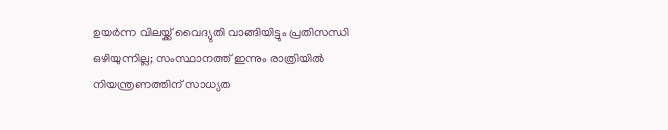ഉയർന്ന വിലയ്ക്ക് വൈദ്യുതി വാങ്ങിയിട്ടും പ്രതിസന്ധി ഒഴിയുന്നില്ല; സംസ്ഥാനത്ത് ഇന്നും രാത്രിയിൽ നിയന്ത്രണത്തിന് സാധ്യത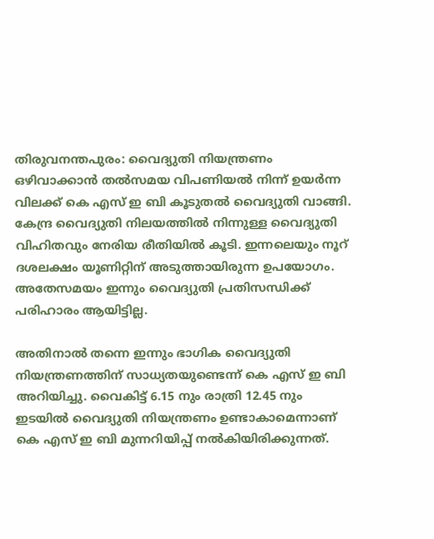തിരുവനന്തപുരം: വൈദ്യുതി നിയന്ത്രണം ഒഴിവാക്കാൻ തല്‍സമയ വിപണിയല്‍ നിന്ന് ഉയർന്ന വിലക്ക് കെ എസ് ഇ ബി കൂടുതല്‍ വൈദ്യുതി വാങ്ങി. കേന്ദ്ര വൈദ്യുതി നിലയത്തില്‍ നിന്നുള്ള വൈദ്യുതി വിഹിതവും നേരിയ രീതിയില്‍ കൂടി. ഇന്നലെയും നൂറ് ദശലക്ഷം യൂണിറ്റിന് അടുത്തായിരുന്ന ഉപയോഗം. അതേസമയം ഇന്നും വൈദ്യുതി പ്രതിസന്ധിക്ക് പരിഹാരം ആയിട്ടില്ല.

അതിനാൽ തന്നെ ഇന്നും ഭാഗിക വൈദ്യുതി നിയന്ത്രണത്തിന് സാധ്യതയുണ്ടെന്ന് കെ എസ് ഇ ബി അറിയിച്ചു. വൈകിട്ട് 6.15 നും രാത്രി 12.45 നും ഇടയിൽ വൈദ്യുതി നിയന്ത്രണം ഉണ്ടാകാമെന്നാണ് കെ എസ് ഇ ബി മുന്നറിയിപ്പ് നൽകിയിരിക്കുന്നത്.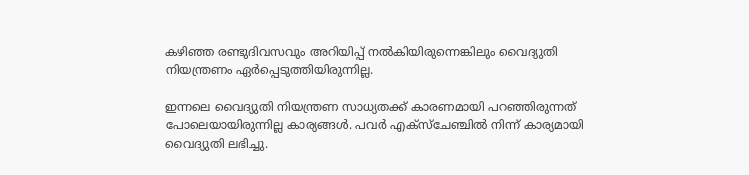കഴിഞ്ഞ രണ്ടുദിവസവും അറിയിപ്പ് നൽകിയിരുന്നെങ്കിലും വൈദ്യുതി നിയന്ത്രണം ഏർപ്പെടുത്തിയിരുന്നില്ല.

ഇന്നലെ വൈദ്യുതി നിയന്ത്രണ സാധ്യതക്ക് കാരണമായി പറഞ്ഞിരുന്നത് പോലെയായിരുന്നില്ല കാര്യങ്ങള്‍. പവർ എക്സ്ചേ‌ഞ്ചില്‍ നിന്ന് കാര്യമായി വൈദ്യുതി ലഭിച്ചു.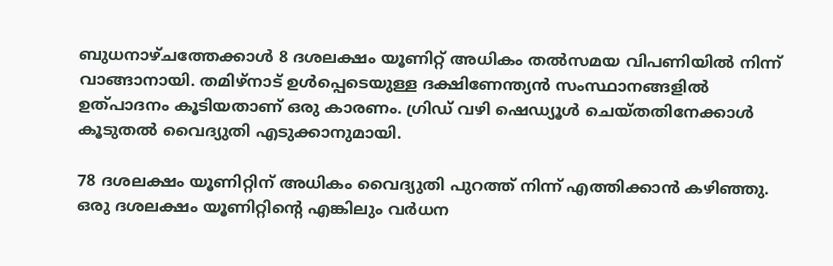ബുധനാഴ്ചത്തേക്കാള്‍ 8 ദശലക്ഷം യൂണിറ്റ് അധികം തല്‍സമയ വിപണിയില്‍ നിന്ന് വാങ്ങാനായി. തമിഴ്നാട് ഉള്‍പ്പെടെയുള്ള ദക്ഷിണേന്ത്യൻ സംസ്ഥാനങ്ങളില്‍ ഉത്പാദനം കൂടിയതാണ് ഒരു കാരണം. ഗ്രിഡ് വഴി ഷെഡ്യൂള്‍ ചെയ്തതിനേക്കാള്‍ കൂടുതല്‍ വൈദ്യുതി എടുക്കാനുമായി.

78 ദശലക്ഷം യൂണിറ്റിന് അധികം വൈദ്യുതി പുറത്ത് നിന്ന് എത്തിക്കാൻ കഴിഞ്ഞു. ഒരു ദശലക്ഷം യൂണിറ്റിന്‍റെ എങ്കിലും വർധന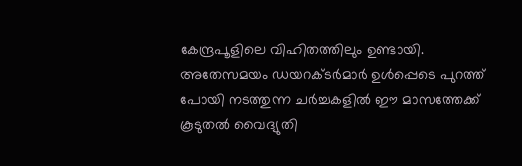കേന്ദ്രപൂളിലെ വിഹിതത്തിലും ഉണ്ടായി. അതേസമയം ഡയറക്ടർമാർ ഉൾപ്പെടെ പുറത്ത് പോയി നടത്തുന്ന ചർച്ചകളില്‍ ഈ മാസത്തേക്ക് കൂടുതല്‍ വൈദ്യുതി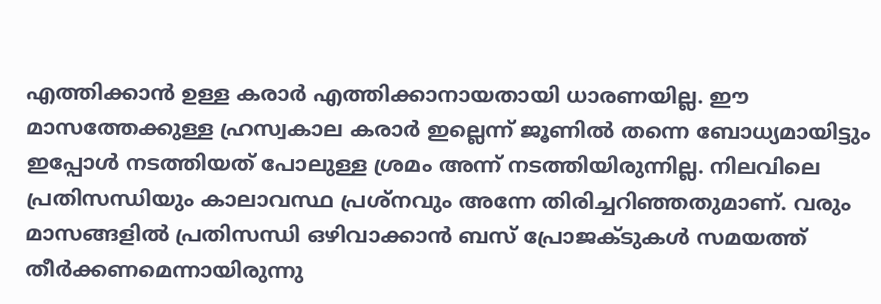എത്തിക്കാൻ ഉള്ള കരാർ എത്തിക്കാനായതായി ധാരണയില്ല. ഈ മാസത്തേക്കുള്ള ഹ്രസ്വകാല കരാർ ഇല്ലെന്ന് ജൂണില്‍ തന്നെ ബോധ്യമായിട്ടും ഇപ്പോള്‍ നടത്തിയത് പോലുള്ള ശ്രമം അന്ന് നടത്തിയിരുന്നില്ല. നിലവിലെ പ്രതിസന്ധിയും കാലാവസ്ഥ പ്രശ്നവും അന്നേ തിരിച്ചറിഞ്ഞതുമാണ്. വരും മാസങ്ങളില്‍ പ്രതിസന്ധി ഒഴിവാക്കാൻ ബസ് പ്രോജക്ടുകള്‍ സമയത്ത് തീർക്കണമെന്നായിരുന്നു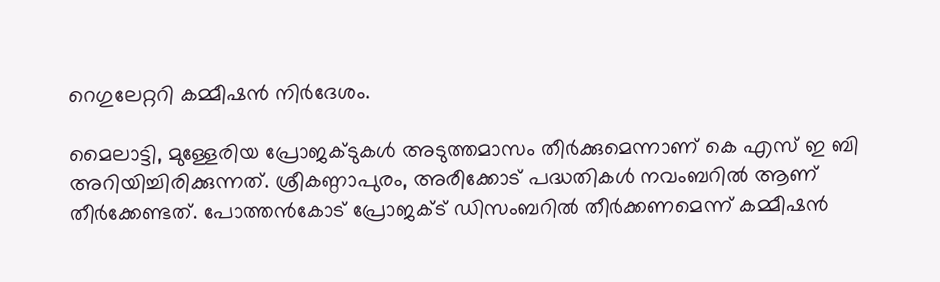റെഗുലേറ്ററി കമ്മീഷൻ നിർദേശം.

മൈലാട്ടി, മുള്ളേരിയ പ്രോജക്ടുകള്‍ അടുത്തമാസം തീർക്കുമെന്നാണ് കെ എസ് ഇ ബി അറിയിച്ചിരിക്കുന്നത്. ശ്രീകണ്ഠാപുരം, അരീക്കോട് പദ്ധതികള്‍ നവംബറില്‍ ആണ് തീർക്കേണ്ടത്. പോത്തൻകോട് പ്രോജക്ട് ഡിസംബറില്‍ തീർക്കണമെന്ന് കമ്മീഷൻ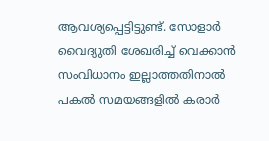ആവശ്യപ്പെട്ടിട്ടുണ്ട്. സോളാർ വൈദ്യുതി ശേഖരിച്ച് വെക്കാൻ സംവിധാനം ഇല്ലാത്തതിനാൽ പകല്‍ സമയങ്ങളില്‍ കരാർ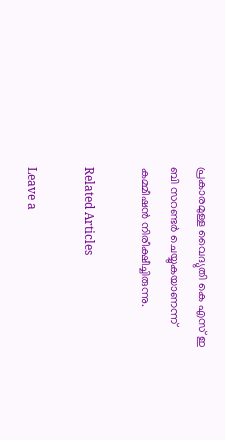പ്രകാരമുള്ള വൈദ്യുതി കെ എസ് ഇ ബി സറണ്ടർ ചെയ്യുകയാണന്ന് കമ്മീഷൻ നിരീക്ഷീച്ചിരുന്നു.

Related Articles

Leave a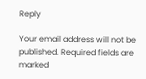Reply

Your email address will not be published. Required fields are marked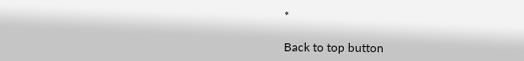*

Back to top button